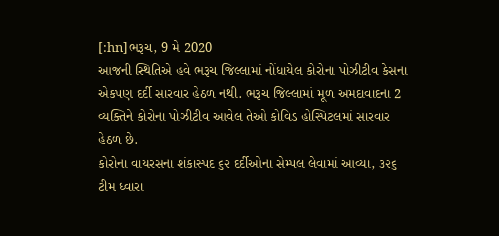[:hn]ભરૂચ, 9 મે 2020
આજની સ્થિતિએ હવે ભરૂચ જિલ્લામાં નોંધાયેલ કોરોના પોઝીટીવ કેસના એકપણ દર્દી સારવાર હેઠળ નથી. ભરૂચ જિલ્લામાં મૂળ અમદાવાદના 2 વ્યક્તિને કોરોના પોઝીટીવ આવેલ તેઓ કોવિડ હોસ્પિટલમાં સારવાર હેઠળ છે.
કોરોના વાયરસના શંકાસ્પદ ૬૨ દર્દીઓના સેમ્પલ લેવામાં આવ્યા, ૩૨૬ ટીમ ધ્વારા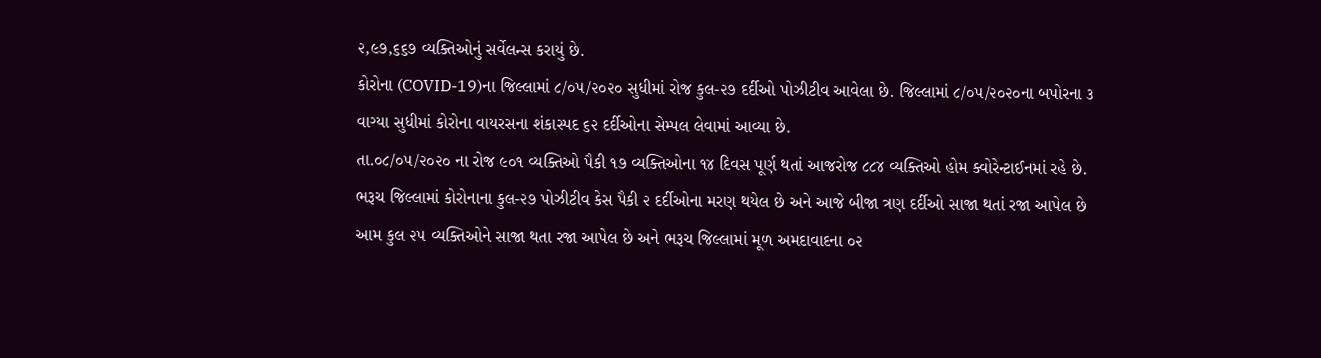૨,૯૭,૬૬૭ વ્યક્તિઓનું સર્વેલન્સ કરાયું છે.
કોરોના (COVID-19)ના જિલ્લામાં ૮/૦૫/૨૦૨૦ સુધીમાં રોજ કુલ-૨૭ દર્દીઓ પોઝીટીવ આવેલા છે. જિલ્લામાં ૮/૦૫/૨૦૨૦ના બપોરના ૩ વાગ્યા સુધીમાં કોરોના વાયરસના શંકાસ્પદ ૬૨ દર્દીઓના સેમ્પલ લેવામાં આવ્યા છે.
તા.૦૮/૦૫/૨૦૨૦ ના રોજ ૯૦૧ વ્યક્તિઓ પૈકી ૧૭ વ્યક્તિઓના ૧૪ દિવસ પૂર્ણ થતાં આજરોજ ૮૮૪ વ્યક્તિઓ હોમ ક્વોરેન્ટાઈનમાં રહે છે.
ભરૂચ જિલ્લામાં કોરોનાના કુલ-૨૭ પોઝીટીવ કેસ પૈકી ૨ દર્દીઓના મરણ થયેલ છે અને આજે બીજા ત્રણ દર્દીઓ સાજા થતાં રજા આપેલ છે આમ કુલ ૨૫ વ્યક્તિઓને સાજા થતા રજા આપેલ છે અને ભરૂચ જિલ્લામાં મૂળ અમદાવાદના ૦૨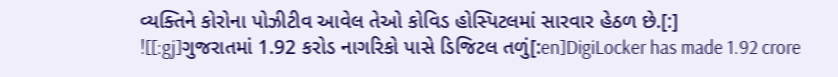વ્યક્તિને કોરોના પોઝીટીવ આવેલ તેઓ કોવિડ હોસ્પિટલમાં સારવાર હેઠળ છે.[:]
![[:gj]ગુજરાતમાં 1.92 કરોડ નાગરિકો પાસે ડિજિટલ તળું[:en]DigiLocker has made 1.92 crore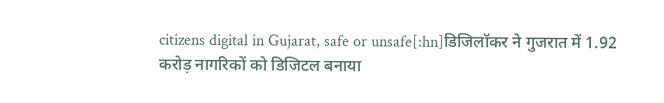citizens digital in Gujarat, safe or unsafe[:hn]डिजिलॉकर ने गुजरात में 1.92 करोड़ नागरिकों को डिजिटल बनाया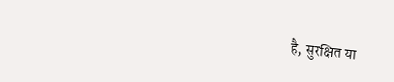है, सुरक्षित या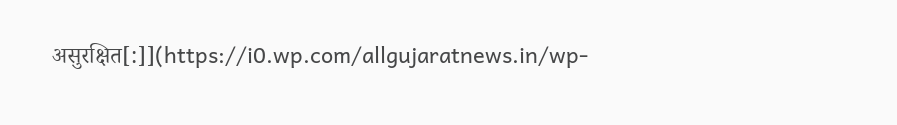असुरक्षित[:]](https://i0.wp.com/allgujaratnews.in/wp-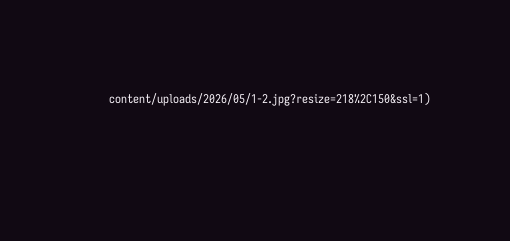content/uploads/2026/05/1-2.jpg?resize=218%2C150&ssl=1)